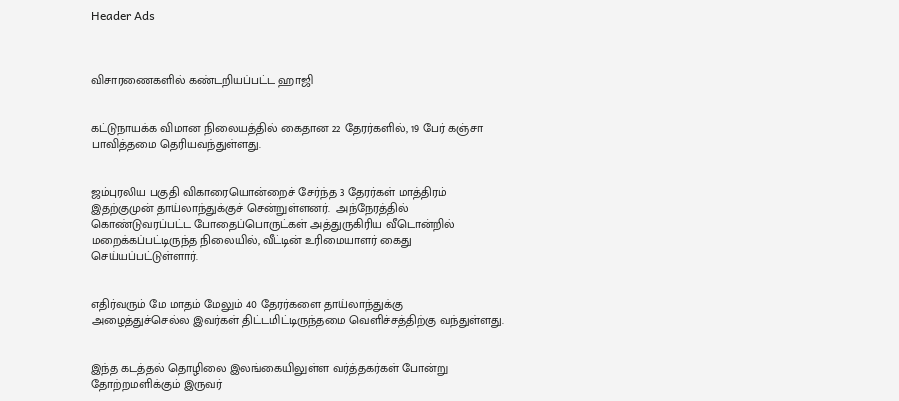Header Ads



விசாரணைகளில் கண்டறியப்பட்ட ஹாஜி


கட்டுநாயக்க விமான நிலையத்தில் கைதான 22 தேரர்களில், 19 பேர் கஞ்சா பாவித்தமை தெரியவந்துள்ளது.


ஜம்புரலிய பகுதி விகாரையொன்றைச் சேர்ந்த 3 தேரர்கள் மாத்திரம் இதற்குமுன் தாய்லாந்துக்குச் சென்றுள்ளனர்.  அந்நேரத்தில் கொண்டுவரப்பட்ட போதைப்பொருட்கள் அத்துருகிரிய வீடொன்றில் மறைக்கப்பட்டிருந்த நிலையில், வீட்டின் உரிமையாளர் கைது செய்யப்பட்டுள்ளார்.


எதிர்வரும் மே மாதம் மேலும் 40 தேரர்களை தாய்லாந்துக்கு அழைத்துச்செல்ல இவர்கள் திட்டமிட்டிருந்தமை வெளிச்சத்திற்கு வந்துள்ளது.


இந்த கடத்தல் தொழிலை இலங்கையிலுள்ள வர்த்தகர்கள் போன்று தோற்றமளிக்கும் இருவர்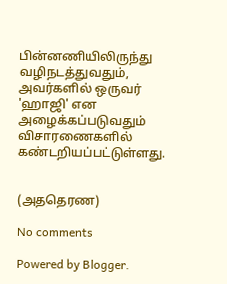பின்னணியிலிருந்து வழிநடத்துவதும், அவர்களில் ஒருவர் 'ஹாஜி' என அழைக்கப்படுவதும் விசாரணைகளில் கண்டறியப்பட்டுள்ளது.


(அததெரண)

No comments

Powered by Blogger.